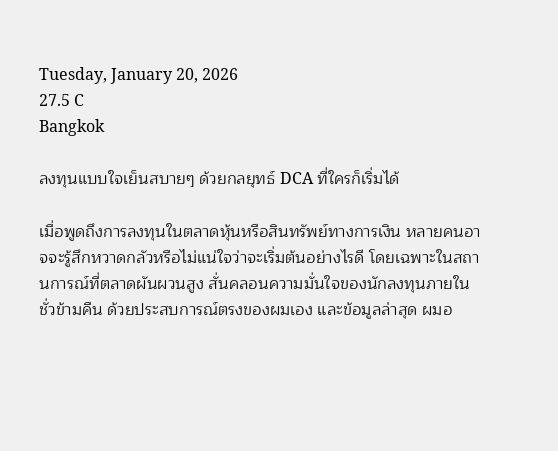Tuesday, January 20, 2026
27.5 C
Bangkok

ลงทุนแบบใจเย็นสบายๆ ด้วยกลยุทธ์ DCA ที่ใครก็เริ่มได้

เมื่อพูดถึงการลงทุนในตลาดหุ้นหรือสินทรัพย์ทางการเงิน หลายคนอาจจะรู้สึกหวาดกลัวหรือไม่แน่ใจว่าจะเริ่มต้นอย่างไรดี โดยเฉพาะในสถานการณ์ที่ตลาดผันผวนสูง สั่นคลอนความมั่นใจของนักลงทุนภายในชั่วข้ามคืน ด้วยประสบการณ์ตรงของผมเอง และข้อมูลล่าสุด ผมอ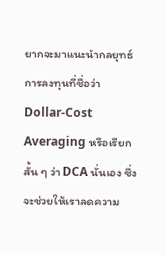ยากจะมาแนะนำกลยุทธ์การลงทุนที่ชื่อว่า Dollar-Cost Averaging หรือเรียกสั้น ๆ ว่า DCA นั่นเอง ซึ่งจะช่วยให้เราลดความ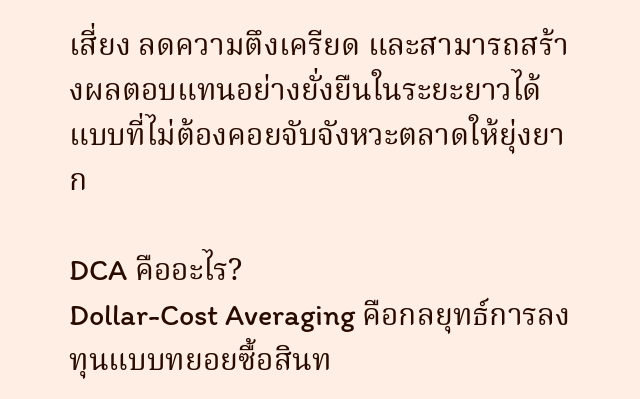เสี่ยง ลดความตึงเครียด และสามารถสร้างผลตอบแทนอย่างยั่งยืนในระยะยาวได้ แบบที่ไม่ต้องคอยจับจังหวะตลาดให้ยุ่งยาก

DCA คืออะไร?
Dollar-Cost Averaging คือกลยุทธ์การลงทุนแบบทยอยซื้อสินท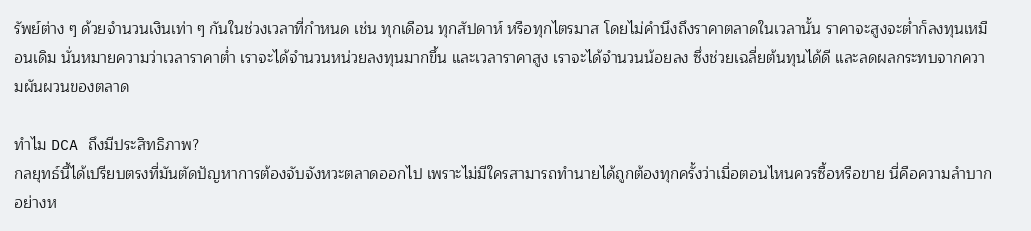รัพย์ต่าง ๆ ด้วยจำนวนเงินเท่า ๆ กันในช่วงเวลาที่กำหนด เช่น ทุกเดือน ทุกสัปดาห์ หรือทุกไตรมาส โดยไม่คำนึงถึงราคาตลาดในเวลานั้น ราคาจะสูงจะต่ำก็ลงทุนเหมือนเดิม นั่นหมายความว่าเวลาราคาต่ำ เราจะได้จำนวนหน่วยลงทุนมากขึ้น และเวลาราคาสูง เราจะได้จำนวนน้อยลง ซึ่งช่วยเฉลี่ยต้นทุนได้ดี และลดผลกระทบจากความผันผวนของตลาด

ทำไม DCA ถึงมีประสิทธิภาพ?
กลยุทธ์นี้ได้เปรียบตรงที่มันตัดปัญหาการต้องจับจังหวะตลาดออกไป เพราะไม่มีใครสามารถทำนายได้ถูกต้องทุกครั้งว่าเมื่อตอนไหนควรซื้อหรือขาย นี่คือความลำบากอย่างห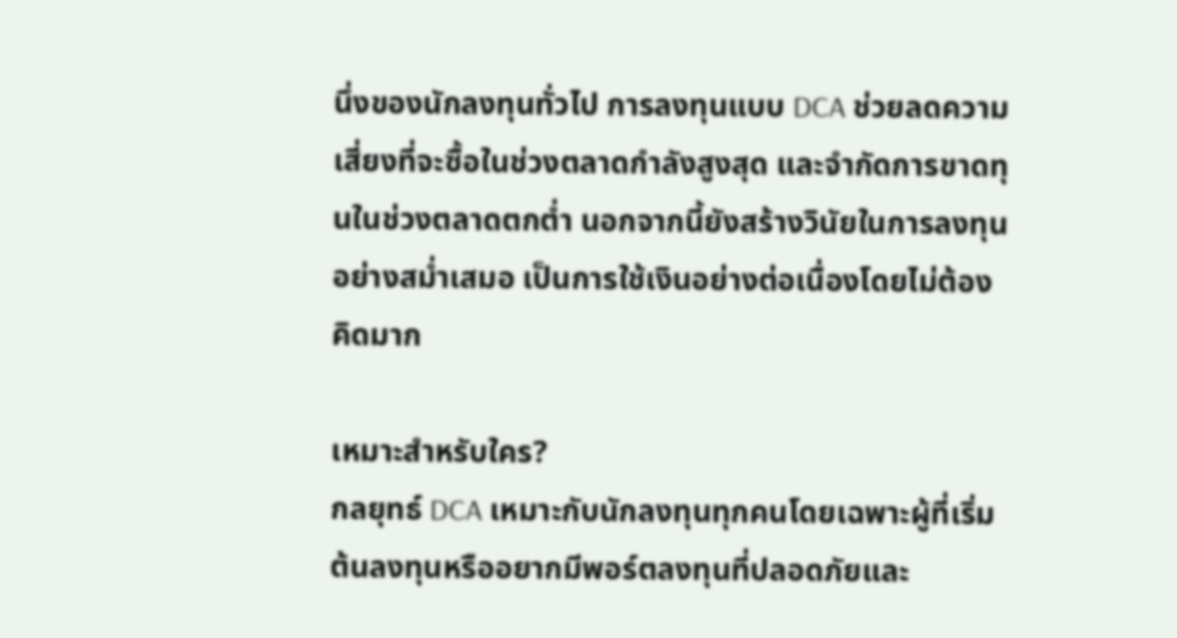นึ่งของนักลงทุนทั่วไป การลงทุนแบบ DCA ช่วยลดความเสี่ยงที่จะซื้อในช่วงตลาดกำลังสูงสุด และจำกัดการขาดทุนในช่วงตลาดตกต่ำ นอกจากนี้ยังสร้างวินัยในการลงทุนอย่างสม่ำเสมอ เป็นการใช้เงินอย่างต่อเนื่องโดยไม่ต้องคิดมาก

เหมาะสำหรับใคร?
กลยุทธ์ DCA เหมาะกับนักลงทุนทุกคนโดยเฉพาะผู้ที่เริ่มต้นลงทุนหรืออยากมีพอร์ตลงทุนที่ปลอดภัยและ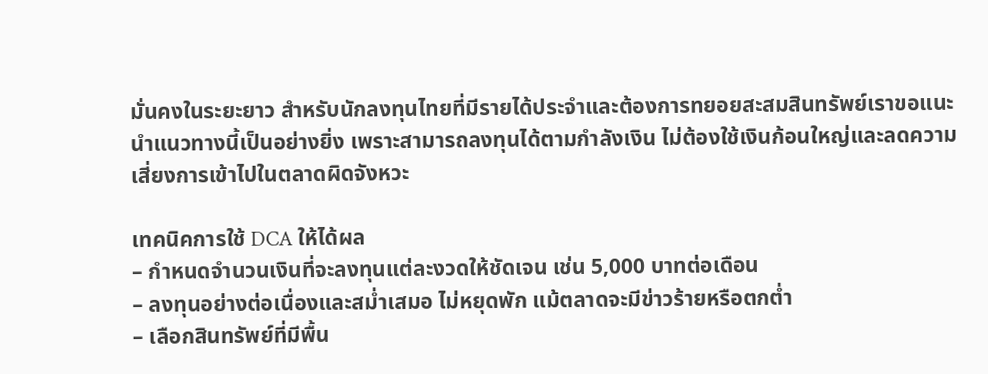มั่นคงในระยะยาว สำหรับนักลงทุนไทยที่มีรายได้ประจำและต้องการทยอยสะสมสินทรัพย์เราขอแนะนำแนวทางนี้เป็นอย่างยิ่ง เพราะสามารถลงทุนได้ตามกำลังเงิน ไม่ต้องใช้เงินก้อนใหญ่และลดความเสี่ยงการเข้าไปในตลาดผิดจังหวะ

เทคนิคการใช้ DCA ให้ได้ผล
– กำหนดจำนวนเงินที่จะลงทุนแต่ละงวดให้ชัดเจน เช่น 5,000 บาทต่อเดือน
– ลงทุนอย่างต่อเนื่องและสม่ำเสมอ ไม่หยุดพัก แม้ตลาดจะมีข่าวร้ายหรือตกต่ำ
– เลือกสินทรัพย์ที่มีพื้น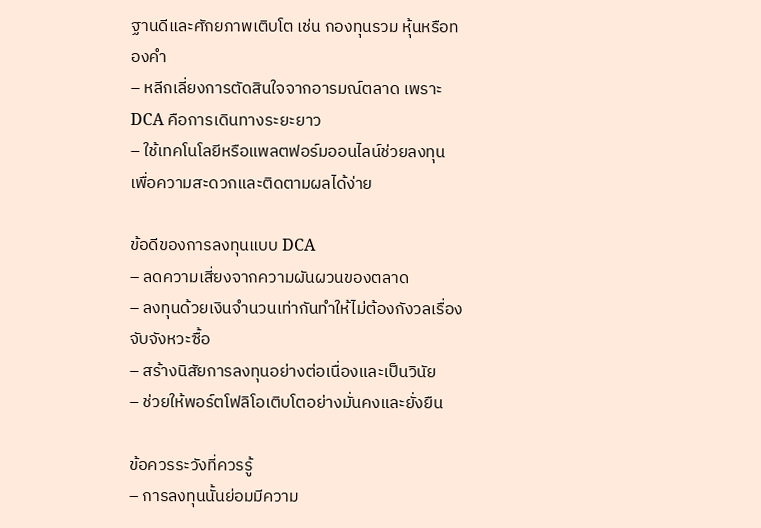ฐานดีและศักยภาพเติบโต เช่น กองทุนรวม หุ้นหรือทองคำ
– หลีกเลี่ยงการตัดสินใจจากอารมณ์ตลาด เพราะ DCA คือการเดินทางระยะยาว
– ใช้เทคโนโลยีหรือแพลตฟอร์มออนไลน์ช่วยลงทุน เพื่อความสะดวกและติดตามผลได้ง่าย

ข้อดีของการลงทุนแบบ DCA
– ลดความเสี่ยงจากความผันผวนของตลาด
– ลงทุนด้วยเงินจำนวนเท่ากันทำให้ไม่ต้องกังวลเรื่องจับจังหวะซื้อ
– สร้างนิสัยการลงทุนอย่างต่อเนื่องและเป็นวินัย
– ช่วยให้พอร์ตโฟลิโอเติบโตอย่างมั่นคงและยั่งยืน

ข้อควรระวังที่ควรรู้
– การลงทุนนั้นย่อมมีความ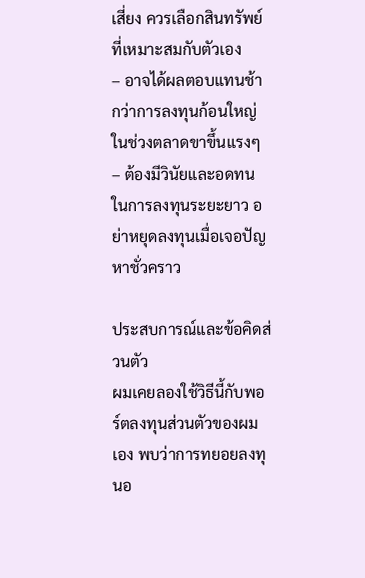เสี่ยง ควรเลือกสินทรัพย์ที่เหมาะสมกับตัวเอง
– อาจได้ผลตอบแทนช้ากว่าการลงทุนก้อนใหญ่ในช่วงตลาดขาขึ้นแรงๆ
– ต้องมีวินัยและอดทนในการลงทุนระยะยาว อย่าหยุดลงทุนเมื่อเจอปัญหาชั่วคราว

ประสบการณ์และข้อคิดส่วนตัว
ผมเคยลองใช้วิธีนี้กับพอร์ตลงทุนส่วนตัวของผมเอง พบว่าการทยอยลงทุนอ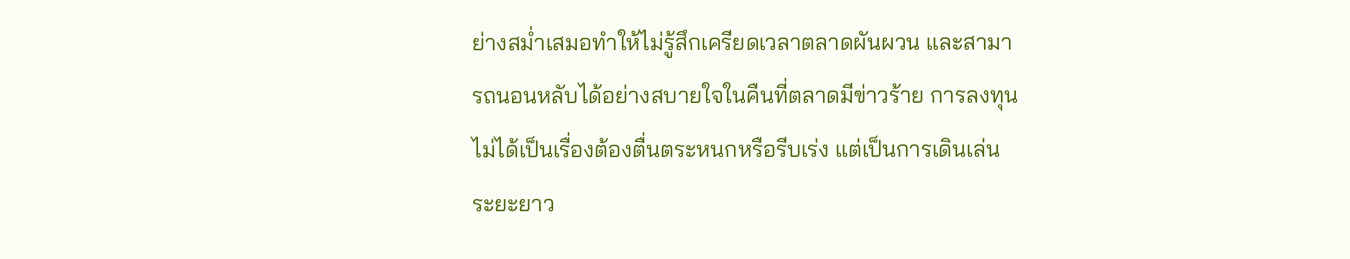ย่างสม่ำเสมอทำให้ไม่รู้สึกเครียดเวลาตลาดผันผวน และสามารถนอนหลับได้อย่างสบายใจในคืนที่ตลาดมีข่าวร้าย การลงทุนไม่ได้เป็นเรื่องต้องตื่นตระหนกหรือรีบเร่ง แต่เป็นการเดินเล่นระยะยาว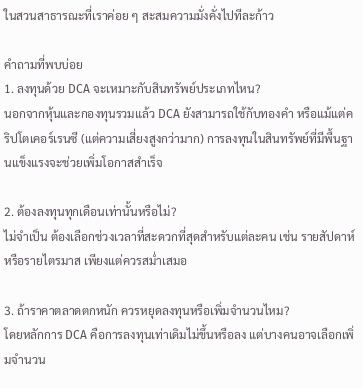ในสวนสาธารณะที่เราค่อย ๆ สะสมความมั่งคั่งไปทีละก้าว

คำถามที่พบบ่อย
1. ลงทุนด้วย DCA จะเหมาะกับสินทรัพย์ประเภทไหน?
นอกจากหุ้นและกองทุนรวมแล้ว DCA ยังสามารถใช้กับทองคำ หรือแม้แต่คริปโตเคอร์เรนซี (แต่ความเสี่ยงสูงกว่ามาก) การลงทุนในสินทรัพย์ที่มีพื้นฐานแข็งแรงจะช่วยเพิ่มโอกาสสำเร็จ

2. ต้องลงทุนทุกเดือนเท่านั้นหรือไม่?
ไม่จำเป็น ต้องเลือกช่วงเวลาที่สะดวกที่สุดสำหรับแต่ละคน เช่น รายสัปดาห์ หรือรายไตรมาส เพียงแต่ควรสม่ำเสมอ

3. ถ้าราคาตลาดตกหนัก ควรหยุดลงทุนหรือเพิ่มจำนวนไหม?
โดยหลักการ DCA คือการลงทุนเท่าเดิมไม่ขึ้นหรือลง แต่บางคนอาจเลือกเพิ่มจำนวน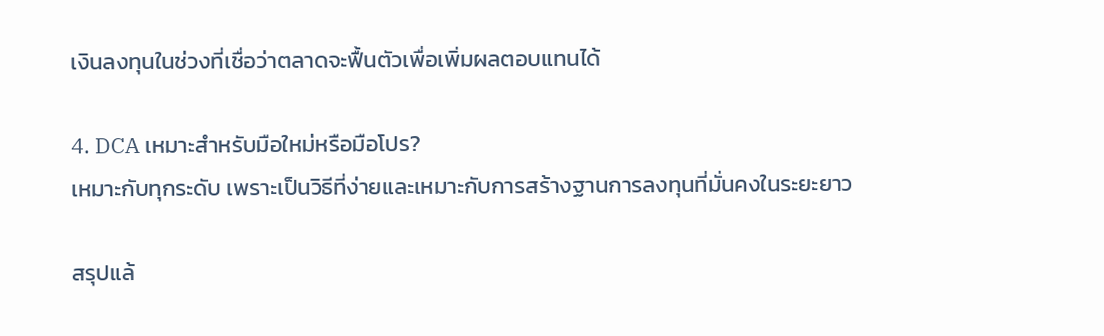เงินลงทุนในช่วงที่เชื่อว่าตลาดจะฟื้นตัวเพื่อเพิ่มผลตอบแทนได้

4. DCA เหมาะสำหรับมือใหม่หรือมือโปร?
เหมาะกับทุกระดับ เพราะเป็นวิธีที่ง่ายและเหมาะกับการสร้างฐานการลงทุนที่มั่นคงในระยะยาว

สรุปแล้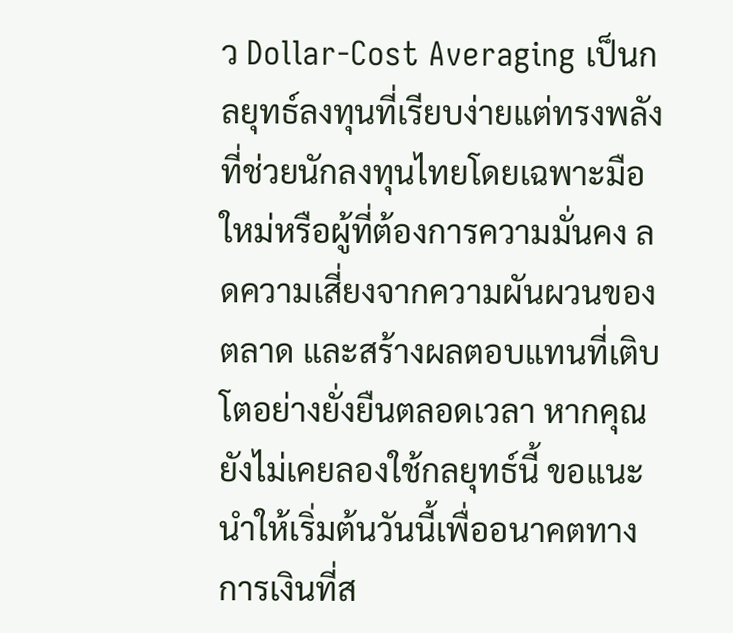ว Dollar-Cost Averaging เป็นกลยุทธ์ลงทุนที่เรียบง่ายแต่ทรงพลัง ที่ช่วยนักลงทุนไทยโดยเฉพาะมือใหม่หรือผู้ที่ต้องการความมั่นคง ลดความเสี่ยงจากความผันผวนของตลาด และสร้างผลตอบแทนที่เติบโตอย่างยั่งยืนตลอดเวลา หากคุณยังไม่เคยลองใช้กลยุทธ์นี้ ขอแนะนำให้เริ่มต้นวันนี้เพื่ออนาคตทางการเงินที่ส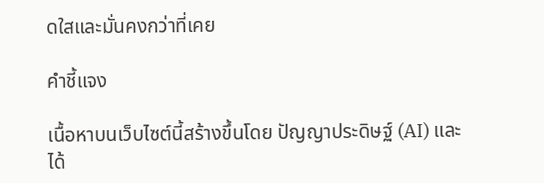ดใสและมั่นคงกว่าที่เคย

คำชี้แจง

เนื้อหาบนเว็บไซต์นี้สร้างขึ้นโดย ปัญญาประดิษฐ์ (AI) และได้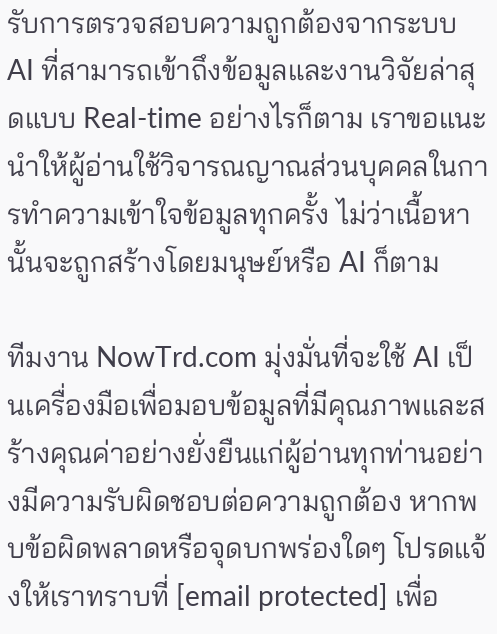รับการตรวจสอบความถูกต้องจากระบบ AI ที่สามารถเข้าถึงข้อมูลและงานวิจัยล่าสุดแบบ Real-time อย่างไรก็ตาม เราขอแนะนำให้ผู้อ่านใช้วิจารณญาณส่วนบุคคลในการทำความเข้าใจข้อมูลทุกครั้ง ไม่ว่าเนื้อหานั้นจะถูกสร้างโดยมนุษย์หรือ AI ก็ตาม

ทีมงาน NowTrd.com มุ่งมั่นที่จะใช้ AI เป็นเครื่องมือเพื่อมอบข้อมูลที่มีคุณภาพและสร้างคุณค่าอย่างยั่งยืนแก่ผู้อ่านทุกท่านอย่างมีความรับผิดชอบต่อความถูกต้อง หากพบข้อผิดพลาดหรือจุดบกพร่องใดๆ โปรดแจ้งให้เราทราบที่ [email protected] เพื่อ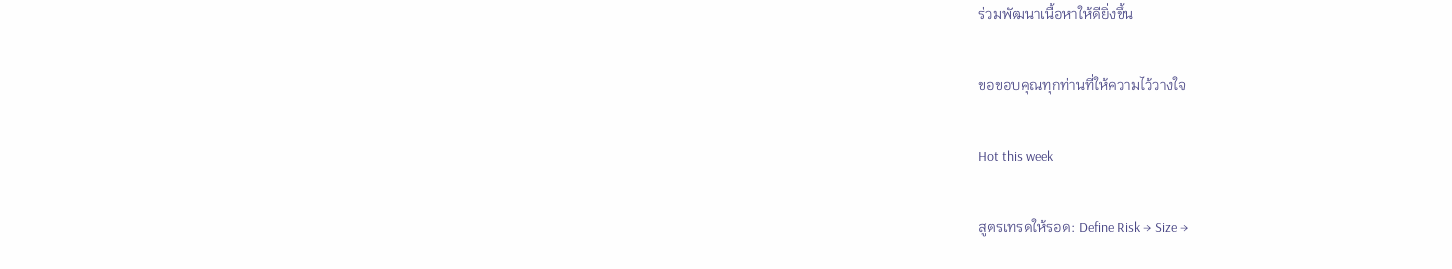ร่วมพัฒนาเนื้อหาให้ดียิ่งขึ้น

ขอขอบคุณทุกท่านที่ให้ความไว้วางใจ

Hot this week

สูตรเทรดให้รอด: Define Risk → Size →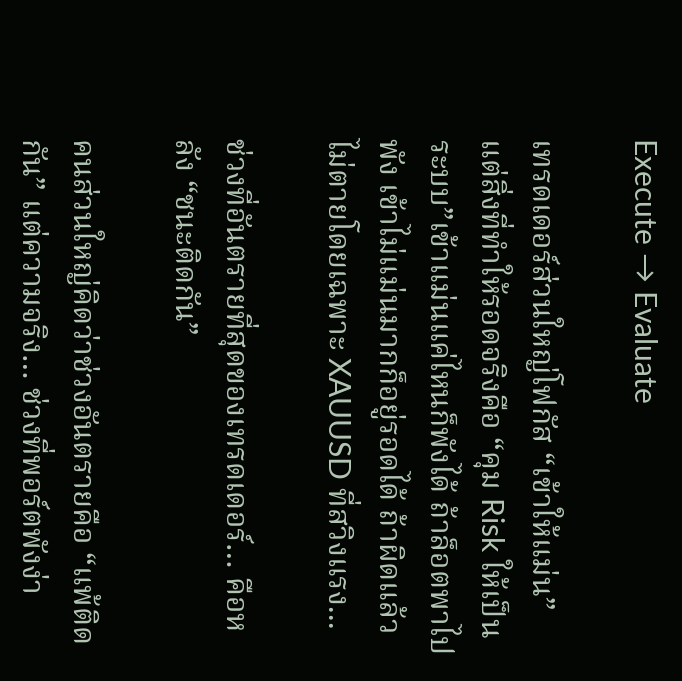Execute → Evaluate

เทรดเดอร์ส่วนใหญ่โฟกัส “เข้าให้แม่น” แต่สิ่งที่ทำให้รอดจริงคือ “คุม Risk ให้เป็นระบบ”เข้าแม่นแค่ไหนก็พังได้ ถ้าล็อตพาไปพัง เข้าไม่แม่นมากก็อยู่รอดได้ ถ้าผิดแล้วไม่ตายโดยเฉพาะ XAUUSD ที่สวิงแรง...

ช่วงที่อันตรายที่สุดของเทรดเดอร์… คือหลัง “ชนะติดกัน”

คนส่วนใหญ่คิดว่าช่วงอันตรายคือ “แพ้ติดกัน” แต่ความจริง… ช่วงที่พอร์ตพังง่า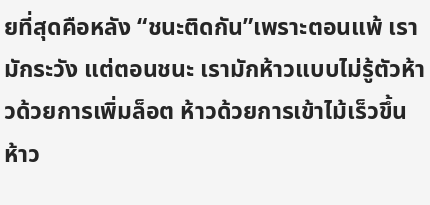ยที่สุดคือหลัง “ชนะติดกัน”เพราะตอนแพ้ เรามักระวัง แต่ตอนชนะ เรามักห้าวแบบไม่รู้ตัวห้าวด้วยการเพิ่มล็อต ห้าวด้วยการเข้าไม้เร็วขึ้น ห้าว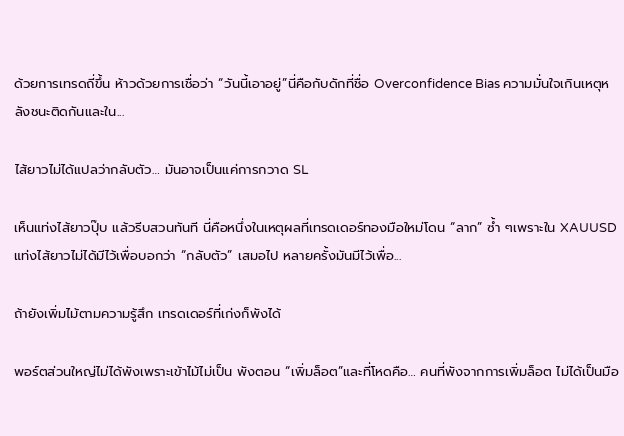ด้วยการเทรดถี่ขึ้น ห้าวด้วยการเชื่อว่า “วันนี้เอาอยู่”นี่คือกับดักที่ชื่อ Overconfidence Bias ความมั่นใจเกินเหตุหลังชนะติดกันและใน...

ไส้ยาวไม่ได้แปลว่ากลับตัว… มันอาจเป็นแค่การกวาด SL

เห็นแท่งไส้ยาวปุ๊บ แล้วรีบสวนทันที นี่คือหนึ่งในเหตุผลที่เทรดเดอร์ทองมือใหม่โดน “ลาก” ซ้ำ ๆเพราะใน XAUUSD แท่งไส้ยาวไม่ได้มีไว้เพื่อบอกว่า “กลับตัว” เสมอไป หลายครั้งมันมีไว้เพื่อ...

ถ้ายังเพิ่มไม้ตามความรู้สึก เทรดเดอร์ที่เก่งก็พังได้

พอร์ตส่วนใหญ่ไม่ได้พังเพราะเข้าไม้ไม่เป็น พังตอน “เพิ่มล็อต”และที่โหดคือ… คนที่พังจากการเพิ่มล็อต ไม่ได้เป็นมือ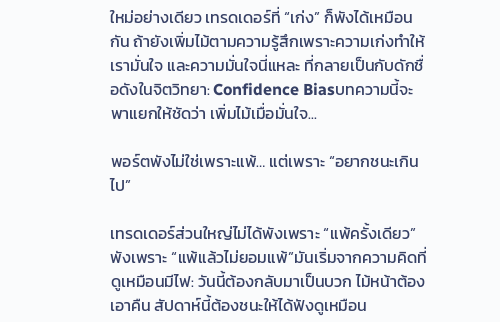ใหม่อย่างเดียว เทรดเดอร์ที่ “เก่ง” ก็พังได้เหมือนกัน ถ้ายังเพิ่มไม้ตามความรู้สึกเพราะความเก่งทำให้เรามั่นใจ และความมั่นใจนี่แหละ ที่กลายเป็นกับดักชื่อดังในจิตวิทยา: Confidence Biasบทความนี้จะพาแยกให้ชัดว่า เพิ่มไม้เมื่อมั่นใจ...

พอร์ตพังไม่ใช่เพราะแพ้… แต่เพราะ “อยากชนะเกินไป”

เทรดเดอร์ส่วนใหญ่ไม่ได้พังเพราะ “แพ้ครั้งเดียว” พังเพราะ “แพ้แล้วไม่ยอมแพ้”มันเริ่มจากความคิดที่ดูเหมือนมีไฟ: วันนี้ต้องกลับมาเป็นบวก ไม้หน้าต้องเอาคืน สัปดาห์นี้ต้องชนะให้ได้ฟังดูเหมือน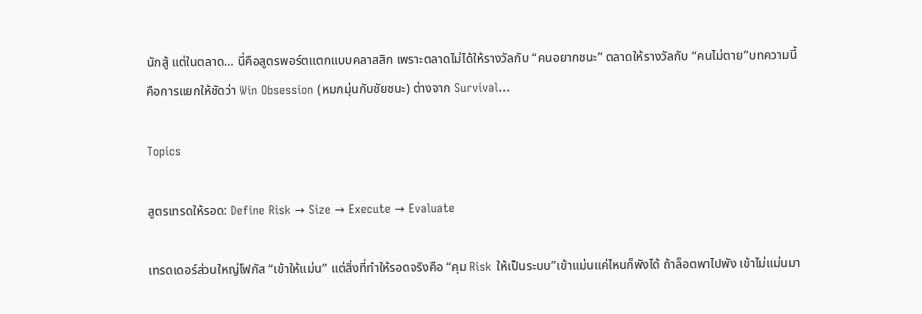นักสู้ แต่ในตลาด… นี่คือสูตรพอร์ตแตกแบบคลาสสิก เพราะตลาดไม่ได้ให้รางวัลกับ “คนอยากชนะ” ตลาดให้รางวัลกับ “คนไม่ตาย”บทความนี้คือการแยกให้ชัดว่า Win Obsession (หมกมุ่นกับชัยชนะ) ต่างจาก Survival...

Topics

สูตรเทรดให้รอด: Define Risk → Size → Execute → Evaluate

เทรดเดอร์ส่วนใหญ่โฟกัส “เข้าให้แม่น” แต่สิ่งที่ทำให้รอดจริงคือ “คุม Risk ให้เป็นระบบ”เข้าแม่นแค่ไหนก็พังได้ ถ้าล็อตพาไปพัง เข้าไม่แม่นมา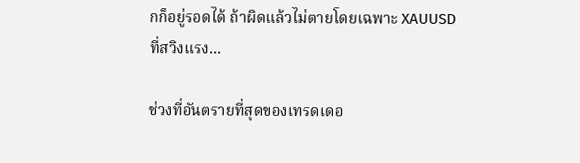กก็อยู่รอดได้ ถ้าผิดแล้วไม่ตายโดยเฉพาะ XAUUSD ที่สวิงแรง...

ช่วงที่อันตรายที่สุดของเทรดเดอ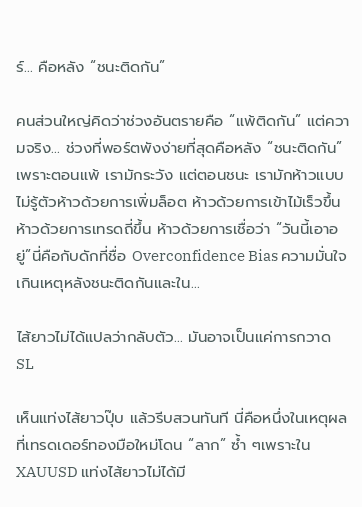ร์… คือหลัง “ชนะติดกัน”

คนส่วนใหญ่คิดว่าช่วงอันตรายคือ “แพ้ติดกัน” แต่ความจริง… ช่วงที่พอร์ตพังง่ายที่สุดคือหลัง “ชนะติดกัน”เพราะตอนแพ้ เรามักระวัง แต่ตอนชนะ เรามักห้าวแบบไม่รู้ตัวห้าวด้วยการเพิ่มล็อต ห้าวด้วยการเข้าไม้เร็วขึ้น ห้าวด้วยการเทรดถี่ขึ้น ห้าวด้วยการเชื่อว่า “วันนี้เอาอยู่”นี่คือกับดักที่ชื่อ Overconfidence Bias ความมั่นใจเกินเหตุหลังชนะติดกันและใน...

ไส้ยาวไม่ได้แปลว่ากลับตัว… มันอาจเป็นแค่การกวาด SL

เห็นแท่งไส้ยาวปุ๊บ แล้วรีบสวนทันที นี่คือหนึ่งในเหตุผลที่เทรดเดอร์ทองมือใหม่โดน “ลาก” ซ้ำ ๆเพราะใน XAUUSD แท่งไส้ยาวไม่ได้มี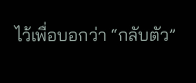ไว้เพื่อบอกว่า “กลับตัว”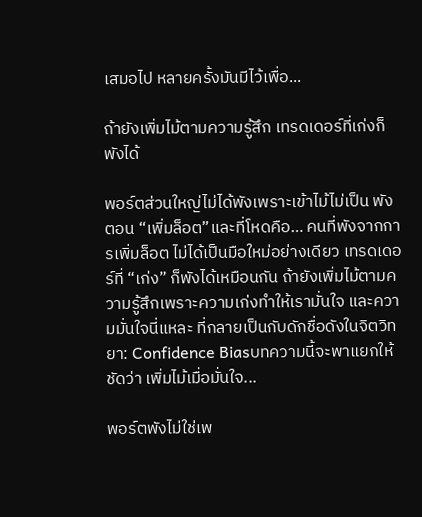เสมอไป หลายครั้งมันมีไว้เพื่อ...

ถ้ายังเพิ่มไม้ตามความรู้สึก เทรดเดอร์ที่เก่งก็พังได้

พอร์ตส่วนใหญ่ไม่ได้พังเพราะเข้าไม้ไม่เป็น พังตอน “เพิ่มล็อต”และที่โหดคือ… คนที่พังจากการเพิ่มล็อต ไม่ได้เป็นมือใหม่อย่างเดียว เทรดเดอร์ที่ “เก่ง” ก็พังได้เหมือนกัน ถ้ายังเพิ่มไม้ตามความรู้สึกเพราะความเก่งทำให้เรามั่นใจ และความมั่นใจนี่แหละ ที่กลายเป็นกับดักชื่อดังในจิตวิทยา: Confidence Biasบทความนี้จะพาแยกให้ชัดว่า เพิ่มไม้เมื่อมั่นใจ...

พอร์ตพังไม่ใช่เพ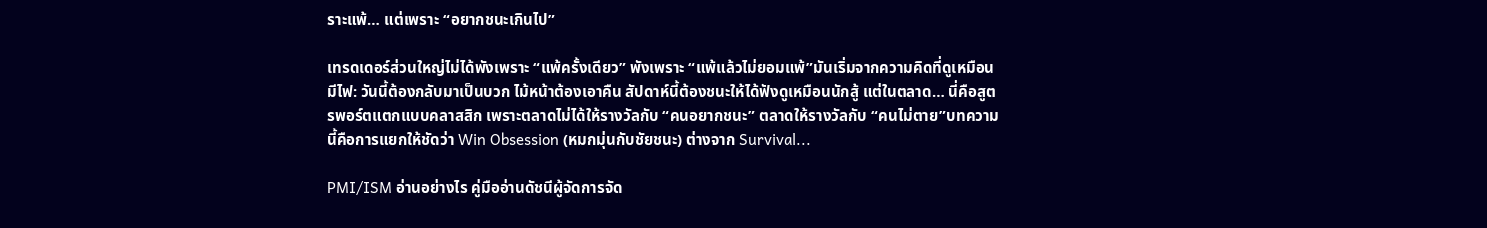ราะแพ้… แต่เพราะ “อยากชนะเกินไป”

เทรดเดอร์ส่วนใหญ่ไม่ได้พังเพราะ “แพ้ครั้งเดียว” พังเพราะ “แพ้แล้วไม่ยอมแพ้”มันเริ่มจากความคิดที่ดูเหมือนมีไฟ: วันนี้ต้องกลับมาเป็นบวก ไม้หน้าต้องเอาคืน สัปดาห์นี้ต้องชนะให้ได้ฟังดูเหมือนนักสู้ แต่ในตลาด… นี่คือสูตรพอร์ตแตกแบบคลาสสิก เพราะตลาดไม่ได้ให้รางวัลกับ “คนอยากชนะ” ตลาดให้รางวัลกับ “คนไม่ตาย”บทความนี้คือการแยกให้ชัดว่า Win Obsession (หมกมุ่นกับชัยชนะ) ต่างจาก Survival...

PMI/ISM อ่านอย่างไร คู่มืออ่านดัชนีผู้จัดการจัด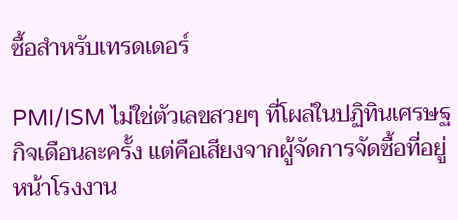ซื้อสำหรับเทรดเดอร์

PMI/ISM ไม่ใช่ตัวเลขสวยๆ ที่โผล่ในปฏิทินเศรษฐกิจเดือนละครั้ง แต่คือเสียงจากผู้จัดการจัดซื้อที่อยู่หน้าโรงงาน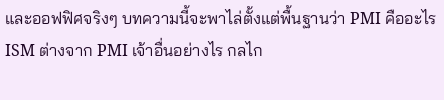และออฟฟิศจริงๆ บทความนี้จะพาไล่ตั้งแต่พื้นฐานว่า PMI คืออะไร ISM ต่างจาก PMI เจ้าอื่นอย่างไร กลไก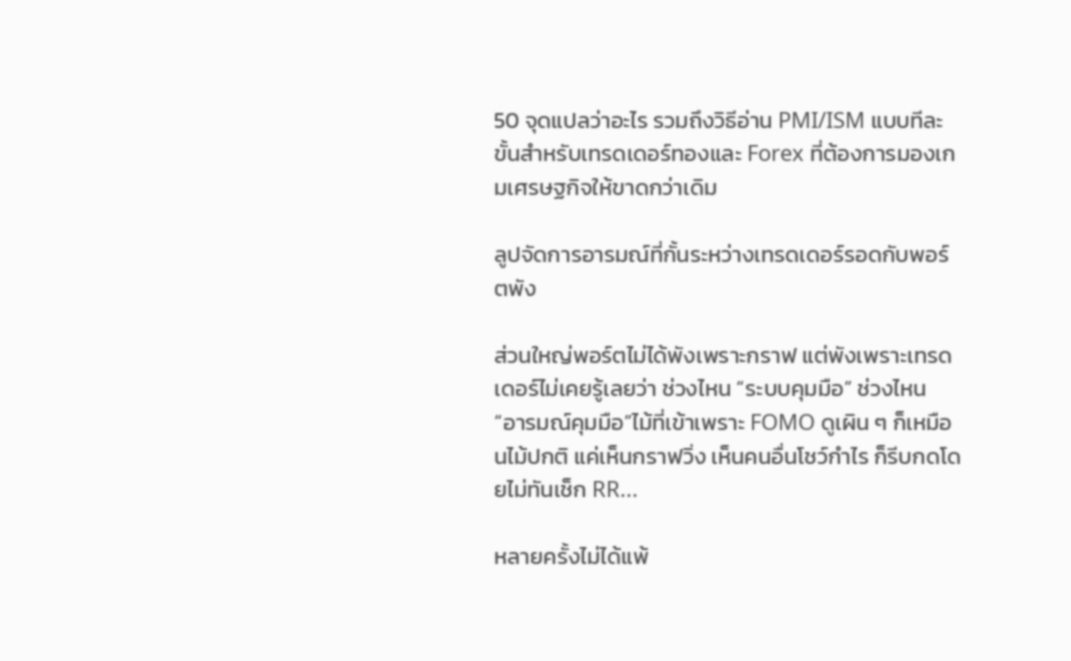50 จุดแปลว่าอะไร รวมถึงวิธีอ่าน PMI/ISM แบบทีละขั้นสำหรับเทรดเดอร์ทองและ Forex ที่ต้องการมองเกมเศรษฐกิจให้ขาดกว่าเดิม

ลูปจัดการอารมณ์ที่กั้นระหว่างเทรดเดอร์รอดกับพอร์ตพัง

ส่วนใหญ่พอร์ตไม่ได้พังเพราะกราฟ แต่พังเพราะเทรดเดอร์ไม่เคยรู้เลยว่า ช่วงไหน “ระบบคุมมือ” ช่วงไหน “อารมณ์คุมมือ”ไม้ที่เข้าเพราะ FOMO ดูเผิน ๆ ก็เหมือนไม้ปกติ แค่เห็นกราฟวิ่ง เห็นคนอื่นโชว์กำไร ก็รีบกดโดยไม่ทันเช็ก RR...

หลายครั้งไม่ได้แพ้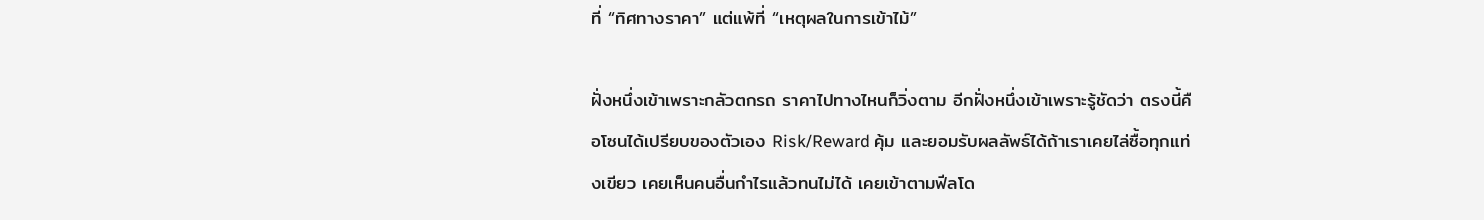ที่ “ทิศทางราคา” แต่แพ้ที่ “เหตุผลในการเข้าไม้”

ฝั่งหนึ่งเข้าเพราะกลัวตกรถ ราคาไปทางไหนก็วิ่งตาม อีกฝั่งหนึ่งเข้าเพราะรู้ชัดว่า ตรงนี้คือโซนได้เปรียบของตัวเอง Risk/Reward คุ้ม และยอมรับผลลัพธ์ได้ถ้าเราเคยไล่ซื้อทุกแท่งเขียว เคยเห็นคนอื่นกำไรแล้วทนไม่ได้ เคยเข้าตามฟีลโด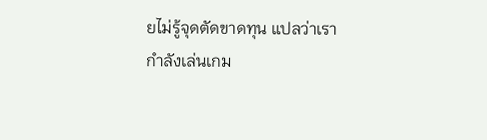ยไม่รู้จุดตัดขาดทุน แปลว่าเรากำลังเล่นเกม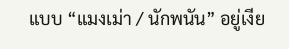แบบ “แมงเม่า / นักพนัน” อยู่เงีย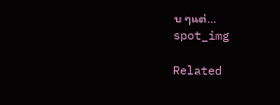บ ๆแต่...
spot_img

Related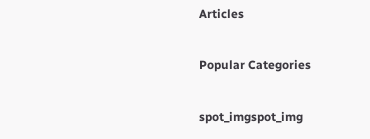Articles

Popular Categories

spot_imgspot_img